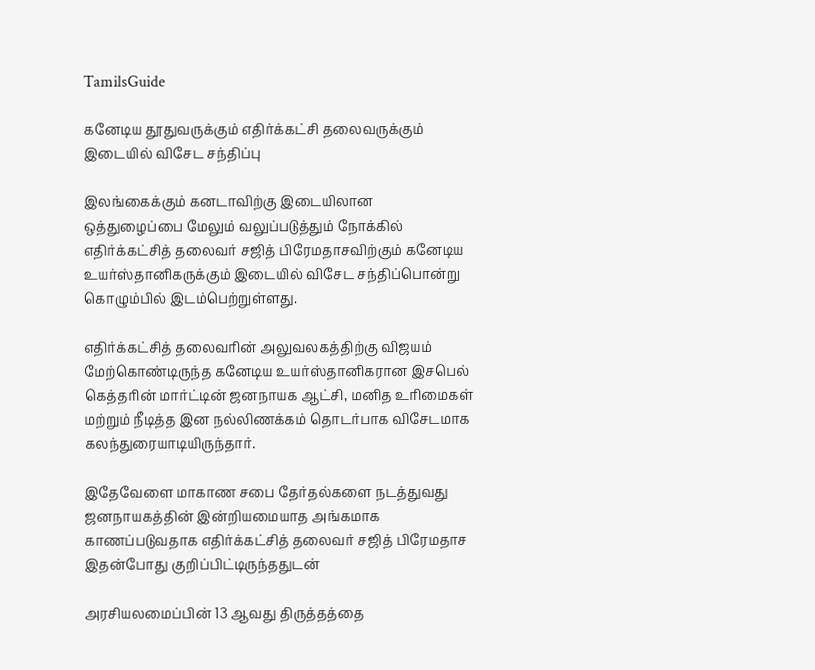TamilsGuide

கனேடிய தூதுவருக்கும் எதிர்க்கட்சி தலைவருக்கும் இடையில் விசேட சந்திப்பு

இலங்கைக்கும் கனடாவிற்கு இடையிலான ஒத்துழைப்பை மேலும் வலுப்படுத்தும் நோக்கில் எதிர்க்கட்சித் தலைவர் சஜித் பிரேமதாசவிற்கும் கனேடிய உயர்ஸ்தானிகருக்கும் இடையில் விசேட சந்திப்பொன்று கொழும்பில் இடம்பெற்றுள்ளது.

எதிர்க்கட்சித் தலைவரின் அலுவலகத்திற்கு விஜயம் மேற்கொண்டிருந்த கனேடிய உயர்ஸ்தானிகரான இசபெல் கெத்தரின் மார்ட்டின் ஜனநாயக ஆட்சி, மனித உரிமைகள் மற்றும் நீடித்த இன நல்லிணக்கம் தொடர்பாக விசேடமாக கலந்துரையாடியிருந்தார்.

இதேவேளை மாகாண சபை தேர்தல்களை நடத்துவது ஜனநாயகத்தின் இன்றியமையாத அங்கமாக காணப்படுவதாக எதிர்க்கட்சித் தலைவர் சஜித் பிரேமதாச இதன்போது குறிப்பிட்டிருந்ததுடன்

அரசியலமைப்பின் 13 ஆவது திருத்தத்தை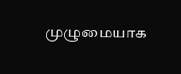முழுமையாக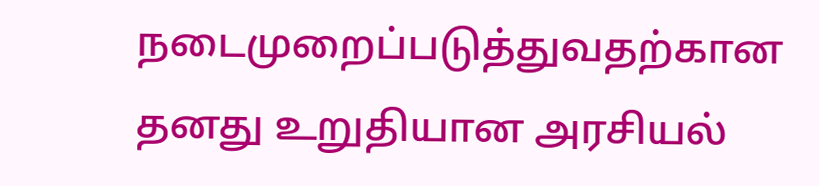நடைமுறைப்படுத்துவதற்கான தனது உறுதியான அரசியல்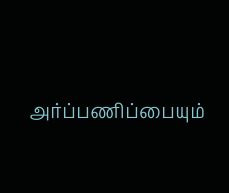அர்ப்பணிப்பையும்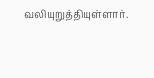வலியுறுத்தியுள்ளார்.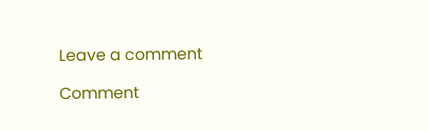Leave a comment

Comment